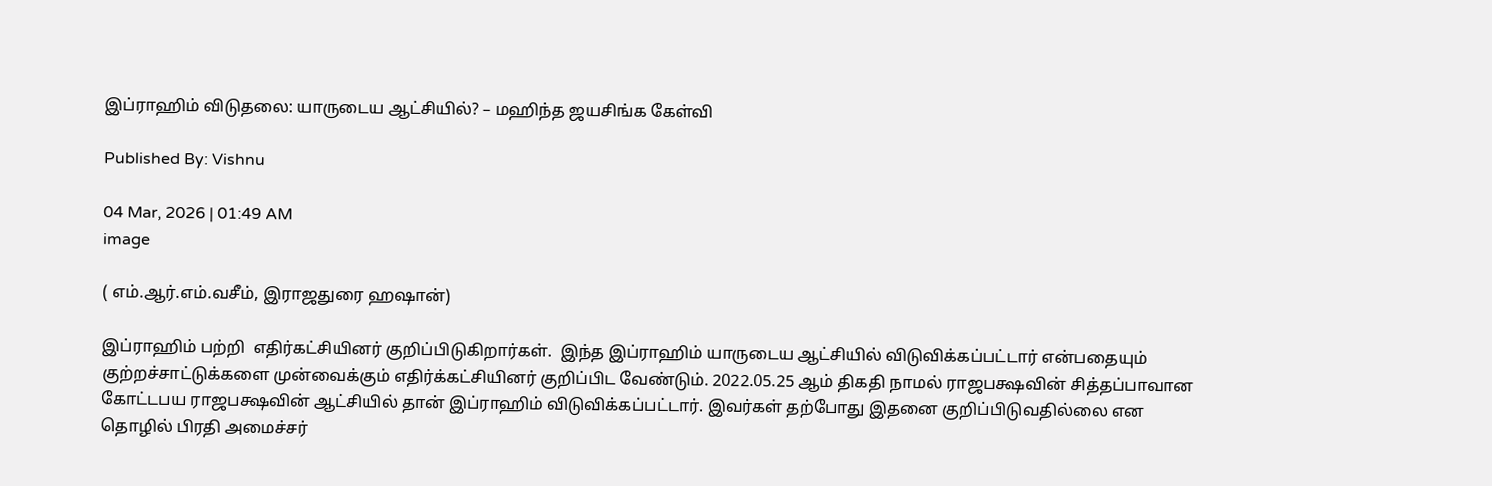இப்ராஹிம் விடுதலை: யாருடைய ஆட்சியில்? – மஹிந்த ஜயசிங்க கேள்வி

Published By: Vishnu

04 Mar, 2026 | 01:49 AM
image

( எம்.ஆர்.எம்.வசீம், இராஜதுரை ஹஷான்)

இப்ராஹிம் பற்றி  எதிர்கட்சியினர் குறிப்பிடுகிறார்கள்.  இந்த இப்ராஹிம் யாருடைய ஆட்சியில் விடுவிக்கப்பட்டார் என்பதையும் குற்றச்சாட்டுக்களை முன்வைக்கும் எதிர்க்கட்சியினர் குறிப்பிட வேண்டும். 2022.05.25 ஆம் திகதி நாமல் ராஜபக்ஷவின் சித்தப்பாவான  கோட்டபய ராஜபக்ஷவின் ஆட்சியில் தான் இப்ராஹிம் விடுவிக்கப்பட்டார். இவர்கள் தற்போது இதனை குறிப்பிடுவதில்லை என தொழில் பிரதி அமைச்சர்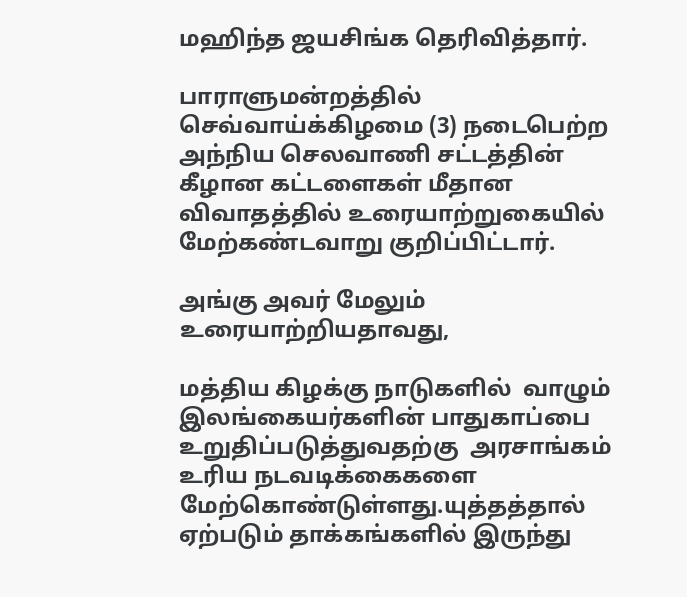மஹிந்த ஜயசிங்க தெரிவித்தார்.

பாராளுமன்றத்தில் செவ்வாய்க்கிழமை (3) நடைபெற்ற அந்நிய செலவாணி சட்டத்தின் கீழான கட்டளைகள் மீதான விவாதத்தில் உரையாற்றுகையில் மேற்கண்டவாறு குறிப்பிட்டார்.

அங்கு அவர் மேலும் உரையாற்றியதாவது,

மத்திய கிழக்கு நாடுகளில்  வாழும் இலங்கையர்களின் பாதுகாப்பை உறுதிப்படுத்துவதற்கு  அரசாங்கம் உரிய நடவடிக்கைகளை மேற்கொண்டுள்ளது.யுத்தத்தால் ஏற்படும் தாக்கங்களில் இருந்து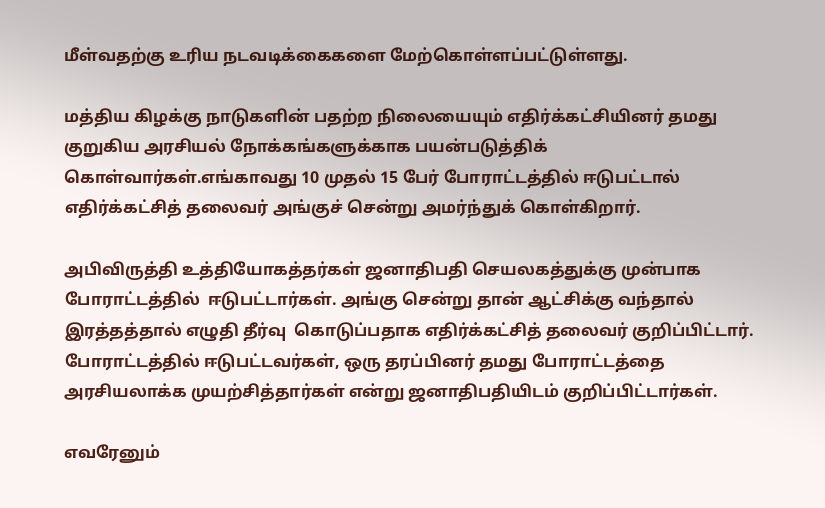மீள்வதற்கு உரிய நடவடிக்கைகளை மேற்கொள்ளப்பட்டுள்ளது.

மத்திய கிழக்கு நாடுகளின் பதற்ற நிலையையும் எதிர்க்கட்சியினர் தமது குறுகிய அரசியல் நோக்கங்களுக்காக பயன்படுத்திக் கொள்வார்கள்.எங்காவது 10 முதல் 15 பேர் போராட்டத்தில் ஈடுபட்டால் எதிர்க்கட்சித் தலைவர் அங்குச் சென்று அமர்ந்துக் கொள்கிறார்.

அபிவிருத்தி உத்தியோகத்தர்கள் ஜனாதிபதி செயலகத்துக்கு முன்பாக போராட்டத்தில்  ஈடுபட்டார்கள். அங்கு சென்று தான் ஆட்சிக்கு வந்தால் இரத்தத்தால் எழுதி தீர்வு  கொடுப்பதாக எதிர்க்கட்சித் தலைவர் குறிப்பிட்டார். போராட்டத்தில் ஈடுபட்டவர்கள், ஒரு தரப்பினர் தமது போராட்டத்தை அரசியலாக்க முயற்சித்தார்கள் என்று ஜனாதிபதியிடம் குறிப்பிட்டார்கள்.

எவரேனும்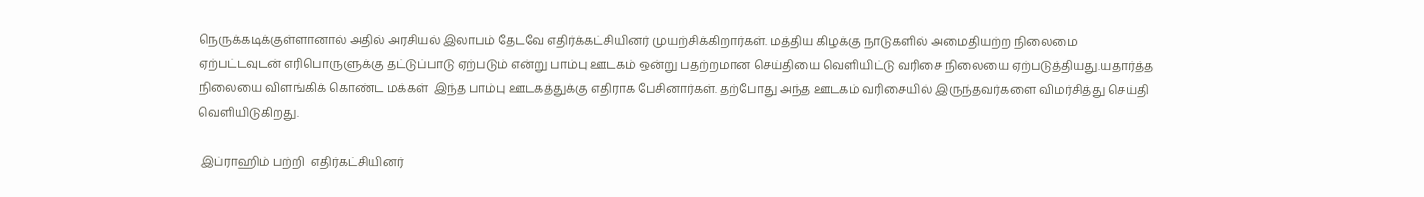நெருக்கடிக்குள்ளானால் அதில் அரசியல் இலாபம் தேடவே எதிர்க்கட்சியினர் முயற்சிக்கிறார்கள். மத்திய கிழக்கு நாடுகளில் அமைதியற்ற நிலைமை ஏற்பட்டவுடன் எரிபொருளுக்கு தட்டுப்பாடு ஏற்படும் என்று பாம்பு ஊடகம் ஒன்று பதற்றமான செய்தியை வெளியிட்டு வரிசை நிலையை ஏற்படுத்தியது.யதார்த்த நிலையை விளங்கிக் கொண்ட மக்கள்  இந்த பாம்பு ஊடகத்துக்கு எதிராக பேசினார்கள். தற்போது அந்த ஊடகம் வரிசையில் இருந்தவர்களை விமர்சித்து செய்தி வெளியிடுகிறது.

 இப்ராஹிம் பற்றி  எதிர்கட்சியினர்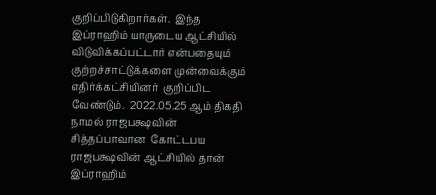குறிப்பிடுகிறார்கள்.  இந்த இப்ராஹிம் யாருடைய ஆட்சியில் விடுவிக்கப்பட்டார் என்பதையும் குற்றச்சாட்டுக்களை முன்வைக்கும் எதிர்க்கட்சியினர்  குறிப்பிட வேண்டும்.  2022.05.25 ஆம் திகதி  நாமல் ராஜபக்ஷவின் சித்தப்பாவான  கோட்டபய ராஜபக்ஷவின் ஆட்சியில் தான் இப்ராஹிம்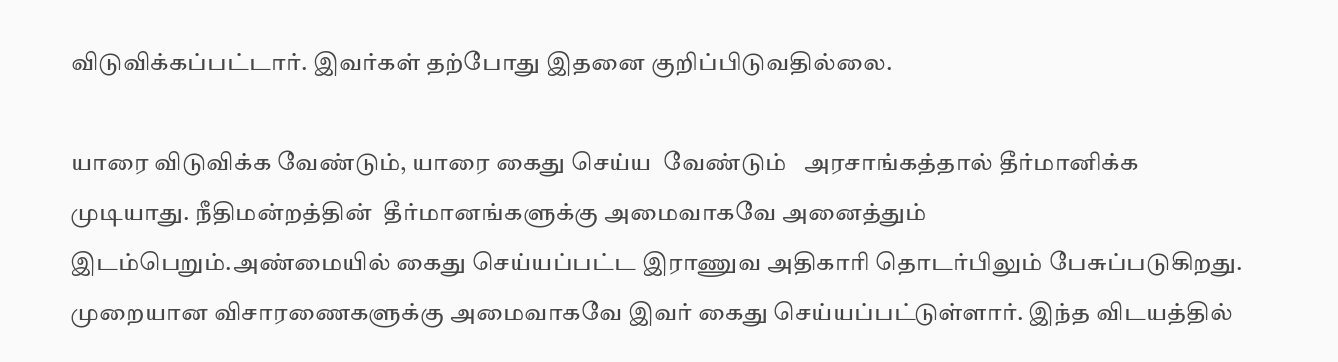விடுவிக்கப்பட்டார். இவர்கள் தற்போது இதனை குறிப்பிடுவதில்லை.

யாரை விடுவிக்க வேண்டும், யாரை கைது செய்ய  வேண்டும்   அரசாங்கத்தால் தீர்மானிக்க முடியாது. நீதிமன்றத்தின்  தீர்மானங்களுக்கு அமைவாகவே அனைத்தும் இடம்பெறும்.அண்மையில் கைது செய்யப்பட்ட இராணுவ அதிகாரி தொடர்பிலும் பேசுப்படுகிறது.  முறையான விசாரணைகளுக்கு அமைவாகவே இவர் கைது செய்யப்பட்டுள்ளார். இந்த விடயத்தில்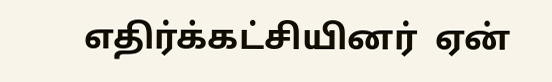எதிர்க்கட்சியினர்  ஏன்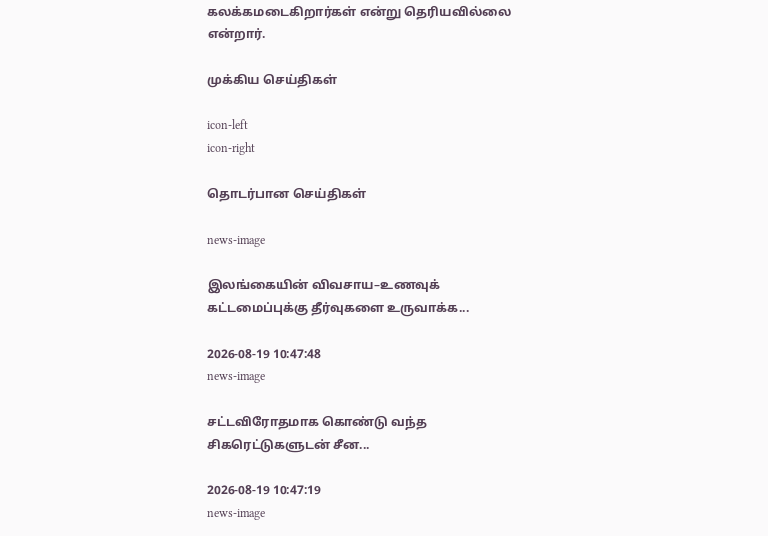கலக்கமடைகிறார்கள் என்று தெரியவில்லை என்றார்.

முக்கிய செய்திகள்

icon-left
icon-right

தொடர்பான செய்திகள்

news-image

இலங்கையின் விவசாய–உணவுக் கட்டமைப்புக்கு தீர்வுகளை உருவாக்க...

2026-08-19 10:47:48
news-image

சட்டவிரோதமாக கொண்டு வந்த சிகரெட்டுகளுடன் சீன...

2026-08-19 10:47:19
news-image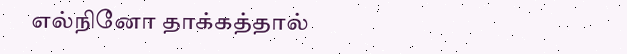எல்நினோ தாக்கத்தால்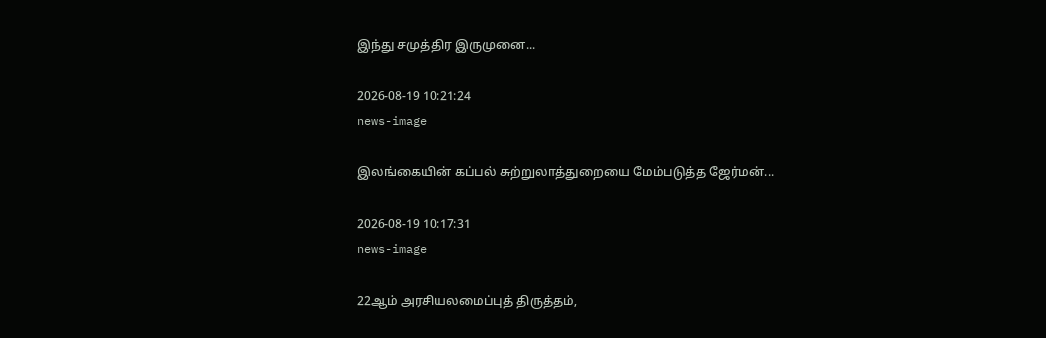இந்து சமுத்திர இருமுனை...

2026-08-19 10:21:24
news-image

இலங்கையின் கப்பல் சுற்றுலாத்துறையை மேம்படுத்த ஜேர்மன்...

2026-08-19 10:17:31
news-image

22ஆம் அரசியலமைப்புத் திருத்தம்,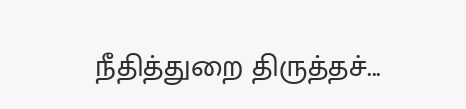நீதித்துறை திருத்தச்...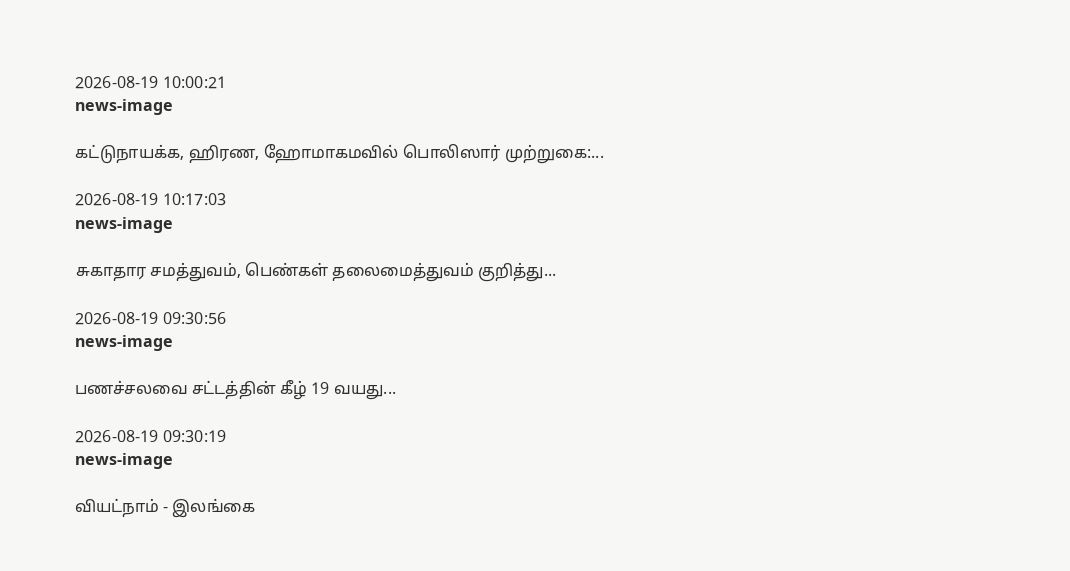2026-08-19 10:00:21
news-image

கட்டுநாயக்க, ஹிரண, ஹோமாகமவில் பொலிஸார் முற்றுகை:...

2026-08-19 10:17:03
news-image

சுகாதார சமத்துவம், பெண்கள் தலைமைத்துவம் குறித்து...

2026-08-19 09:30:56
news-image

பணச்சலவை சட்டத்தின் கீழ் 19 வயது...

2026-08-19 09:30:19
news-image

வியட்நாம் - இலங்கை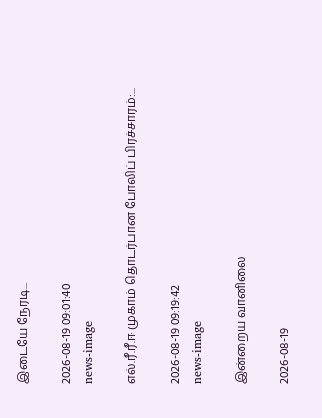இடையே நேரடி...

2026-08-19 09:01:40
news-image

எல்.ரீ.ரீ.ஈ முகாம் தொடர்பான போலிப் பிரச்சாரம்:...

2026-08-19 09:19:42
news-image

இன்றைய வானிலை

2026-08-19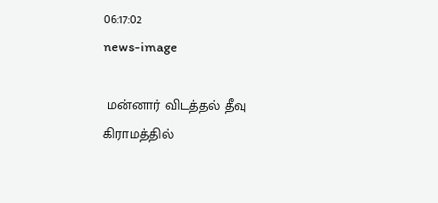06:17:02
news-image

 மன்னார் விடத்தல் தீவு கிராமத்தில்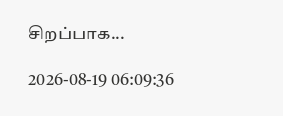சிறப்பாக...

2026-08-19 06:09:36